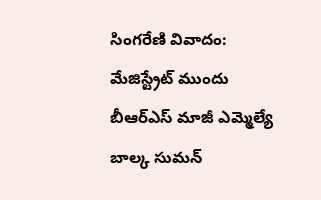సింగరేణి వివాదం: మేజిస్ట్రేట్ ముందు బీఆర్ఎస్ మాజీ ఎమ్మెల్యే బాల్క సుమన్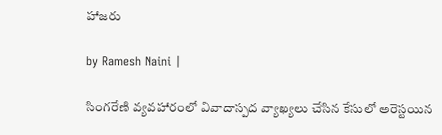హాజరు

by Ramesh Naini |

సింగరేణి వ్యవహారంలో వివాదాస్పద వ్యాఖ్యలు చేసిన కేసులో అరెస్టయిన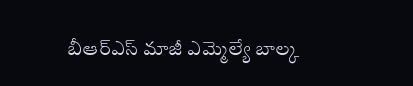బీఆర్ఎస్ మాజీ ఎమ్మెల్యే బాల్క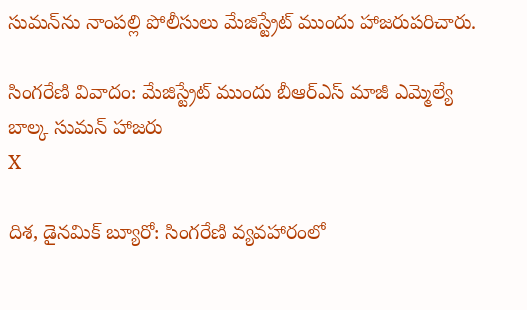సుమన్‌ను నాంపల్లి పోలీసులు మేజిస్ట్రేట్ ముందు హాజరుపరిచారు.

సింగరేణి వివాదం: మేజిస్ట్రేట్ ముందు బీఆర్ఎస్ మాజీ ఎమ్మెల్యే బాల్క సుమన్ హాజరు
X

దిశ, డైనమిక్ బ్యూరో: సింగరేణి వ్యవహారంలో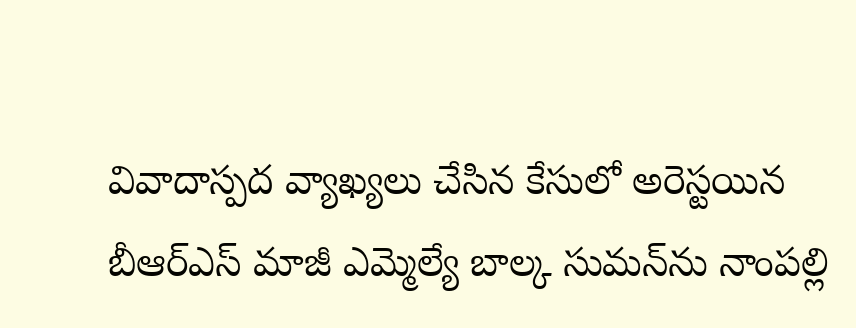వివాదాస్పద వ్యాఖ్యలు చేసిన కేసులో అరెస్టయిన బీఆర్ఎస్ మాజీ ఎమ్మెల్యే బాల్క సుమన్‌ను నాంపల్లి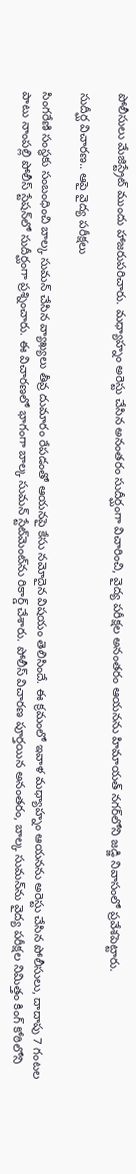పోలీసులు మేజిస్ట్రేట్ ముందు హాజరుపరిచారు. మధ్యాహ్నం అరెస్టు చేసిన అనంతరం సుదీర్ఘంగా విచారించి, వైద్య పరీక్షల అనంతరం ఆయనను హిమాయత్ నగర్‌లోని జడ్జి నివాసంలో ప్రవేశపెట్టారు.

సుదీర్ఘ విచారణ.. ఆపై వైద్య పరీక్షలు

సింగరేణి సంస్థకు సంబంధించి బాల్క సుమన్ చేసిన వ్యాఖ్యలు తీవ్ర దుమారం రేపడంతో ఆయనపై కేసు నమోదైన విషయం తెలిసిందే. ఈ క్రమంలో ఇవాళ మధ్యాహ్నం ఆయనను అరెస్టు చేసిన పోలీసులు, దాదాపు 7 గంటల పాటు నాంపల్లి పోలీస్ స్టేషన్‌లో సుదీర్ఘంగా ప్రశ్నించారు. ఈ విచారణలో భాగంగా బాల్క సుమన్ స్టేట్‌మెంట్‌ను రికార్డ్ చేశారు. పోలీస్ విచారణ పూర్తయిన అనంతరం, బాల్క సుమన్‌ను వైద్య పరీక్షల నిమిత్తం కింగ్ కోఠిలోని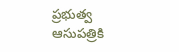ప్రభుత్వ ఆసుపత్రికి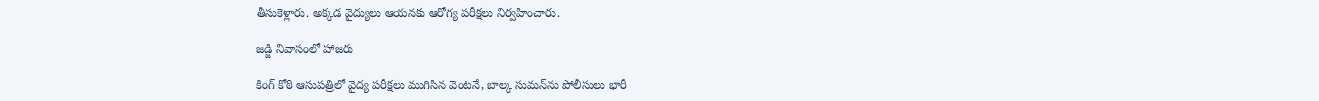తీసుకెళ్లారు. అక్కడ వైద్యులు ఆయనకు ఆరోగ్య పరీక్షలు నిర్వహించారు.

జడ్జి నివాసంలో హాజరు

కింగ్ కోఠి ఆసుపత్రిలో వైద్య పరీక్షలు ముగిసిన వెంటనే, బాల్క సుమన్‌ను పోలీసులు భారీ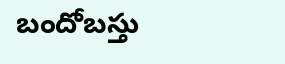బందోబస్తు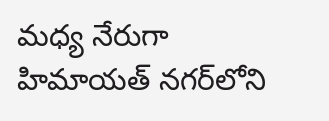మధ్య నేరుగా హిమాయత్ నగర్‌లోని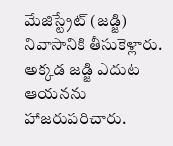మేజిస్ట్రేట్ (జడ్జి) నివాసానికి తీసుకెళ్లారు. అక్కడ జడ్జి ఎదుట ఆయనను హాజరుపరిచారు.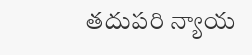తదుపరి న్యాయ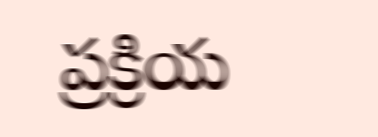ప్రక్రియ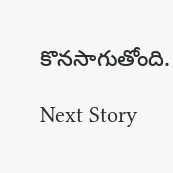కొనసాగుతోంది.

Next Story